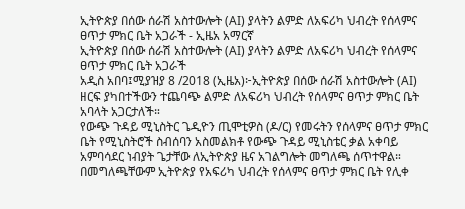ኢትዮጵያ በሰው ሰራሽ አስተውሎት (AI) ያላትን ልምድ ለአፍሪካ ህብረት የሰላምና ፀጥታ ምክር ቤት አጋራች - ኢዜአ አማርኛ
ኢትዮጵያ በሰው ሰራሽ አስተውሎት (AI) ያላትን ልምድ ለአፍሪካ ህብረት የሰላምና ፀጥታ ምክር ቤት አጋራች
አዲስ አበባ፤ሚያዝያ 8 /2018 (ኢዜአ)፦ኢትዮጵያ በሰው ሰራሽ አስተውሎት (AI) ዘርፍ ያካበተችውን ተጨባጭ ልምድ ለአፍሪካ ህብረት የሰላምና ፀጥታ ምክር ቤት አባላት አጋርታለች።
የውጭ ጉዳይ ሚኒስትር ጌዲዮን ጢሞቲዎስ (ዶ/ር) የመሩትን የሰላምና ፀጥታ ምክር ቤት የሚኒስትሮች ስብሰባን አስመልክቶ የውጭ ጉዳይ ሚኒስቴር ቃል አቀባይ አምባሳደር ነብያት ጌታቸው ለኢትዮጵያ ዜና አገልግሎት መግለጫ ሰጥተዋል።
በመግለጫቸውም ኢትዮጵያ የአፍሪካ ህብረት የሰላምና ፀጥታ ምክር ቤት የሊቀ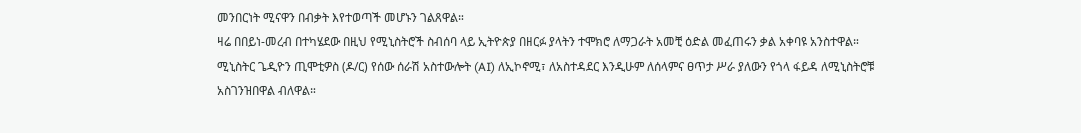መንበርነት ሚናዋን በብቃት እየተወጣች መሆኑን ገልጸዋል።
ዛሬ በበይነ-መረብ በተካሄደው በዚህ የሚኒስትሮች ስብሰባ ላይ ኢትዮጵያ በዘርፉ ያላትን ተሞክሮ ለማጋራት አመቺ ዕድል መፈጠሩን ቃል አቀባዩ አንስተዋል።
ሚኒስትር ጌዲዮን ጢሞቲዎስ (ዶ/ር) የሰው ሰራሽ አስተውሎት (AI) ለኢኮኖሚ፣ ለአስተዳደር እንዲሁም ለሰላምና ፀጥታ ሥራ ያለውን የጎላ ፋይዳ ለሚኒስትሮቹ አስገንዝበዋል ብለዋል።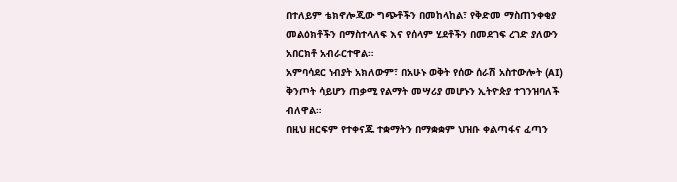በተለይም ቴክኖሎጂው ግጭቶችን በመከላከል፣ የቅድመ ማስጠንቀቂያ መልዕክቶችን በማስተላለፍ እና የሰላም ሂደቶችን በመደገፍ ረገድ ያለውን አበርክቶ አብራርተዋል።
አምባሳደር ነብያት አክለውም፣ በአሁኑ ወቅት የሰው ሰራሽ አስተውሎት (AI) ቅንጦት ሳይሆን ጠቃሚ የልማት መሣሪያ መሆኑን ኢትዮጵያ ተገንዝባለች ብለዋል።
በዚህ ዘርፍም የተቀናጁ ተቋማትን በማቋቋም ህዝቡ ቀልጣፋና ፈጣን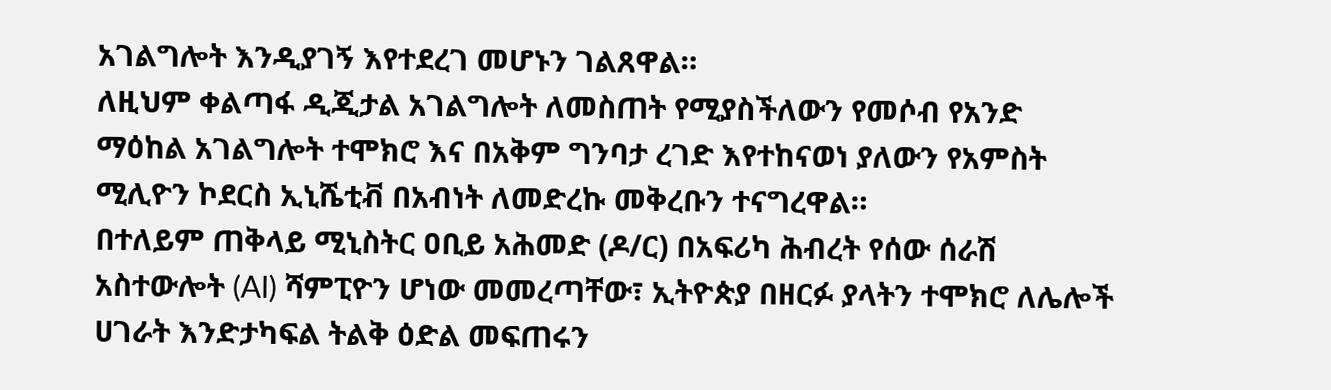አገልግሎት እንዲያገኝ እየተደረገ መሆኑን ገልጸዋል።
ለዚህም ቀልጣፋ ዲጂታል አገልግሎት ለመስጠት የሚያስችለውን የመሶብ የአንድ ማዕከል አገልግሎት ተሞክሮ እና በአቅም ግንባታ ረገድ እየተከናወነ ያለውን የአምስት ሚሊዮን ኮደርስ ኢኒሼቲቭ በአብነት ለመድረኩ መቅረቡን ተናግረዋል።
በተለይም ጠቅላይ ሚኒስትር ዐቢይ አሕመድ (ዶ/ር) በአፍሪካ ሕብረት የሰው ሰራሽ አስተውሎት (AI) ሻምፒዮን ሆነው መመረጣቸው፣ ኢትዮጵያ በዘርፉ ያላትን ተሞክሮ ለሌሎች ሀገራት እንድታካፍል ትልቅ ዕድል መፍጠሩን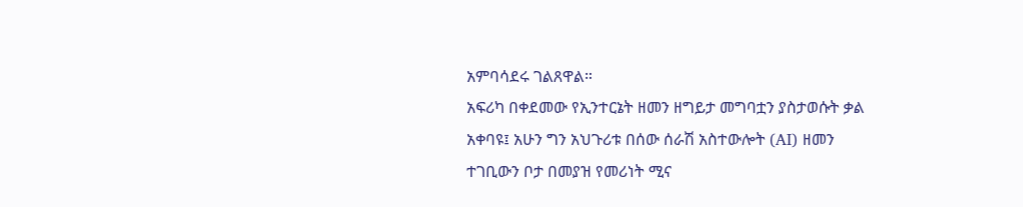አምባሳደሩ ገልጸዋል።
አፍሪካ በቀደመው የኢንተርኔት ዘመን ዘግይታ መግባቷን ያስታወሱት ቃል አቀባዩ፤ አሁን ግን አህጉሪቱ በሰው ሰራሽ አስተውሎት (AI) ዘመን ተገቢውን ቦታ በመያዝ የመሪነት ሚና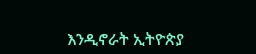እንዲኖራት ኢትዮጵያ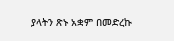ያላትን ጽኑ አቋም በመድረኩ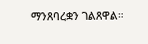ማንጸባረቋን ገልጸዋል።